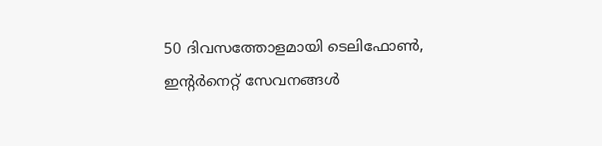50 ദിവസത്തോളമായി ടെലിഫോണ്‍, ഇന്റര്‍നെറ്റ് സേവനങ്ങള്‍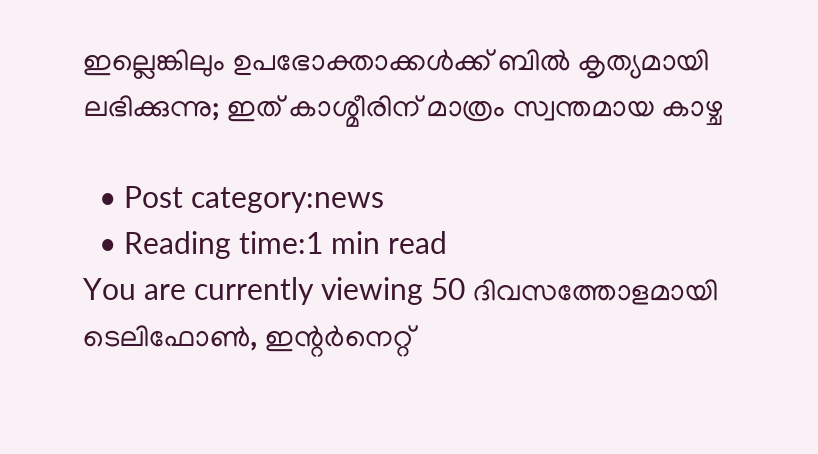ഇല്ലെങ്കിലും ഉപഭോക്താക്കള്‍ക്ക് ബില്‍ കൃത്യമായി ലഭിക്കുന്നു; ഇത് കാശ്മീരിന് മാത്രം സ്വന്തമായ കാഴ്ച

  • Post category:news
  • Reading time:1 min read
You are currently viewing 50 ദിവസത്തോളമായി ടെലിഫോണ്‍, ഇന്റര്‍നെറ്റ്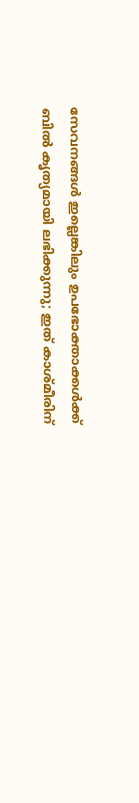സേവനങ്ങള്‍ ഇല്ലെങ്കിലും ഉപഭോക്താക്കള്‍ക്ക് ബില്‍ കൃത്യമായി ലഭിക്കുന്നു; ഇത് കാശ്മീരിന്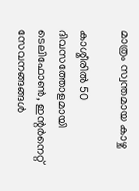മാത്രം സ്വന്തമായ കാഴ്ച

കാശ്മീരില്‍ 50 ദിവസത്തോളമായി ടെലിഫോണ്‍, ഇന്റര്‍നെറ്റ് സേവനങ്ങങ്ങള്‍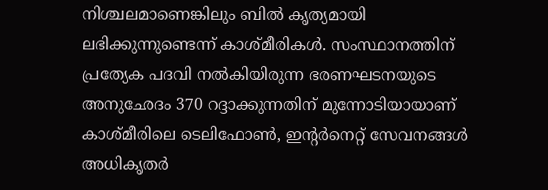നിശ്ചലമാണെങ്കിലും ബില്‍ കൃത്യമായി ലഭിക്കുന്നുണ്ടെന്ന് കാശ്മീരികള്‍. സംസ്ഥാനത്തിന് പ്രത്യേക പദവി നല്‍കിയിരുന്ന ഭരണഘടനയുടെ അനുഛേദം 370 റദ്ദാക്കുന്നതിന് മുന്നോടിയായാണ് കാശ്മീരിലെ ടെലിഫോണ്‍, ഇന്റര്‍നെറ്റ് സേവനങ്ങള്‍ അധികൃതര്‍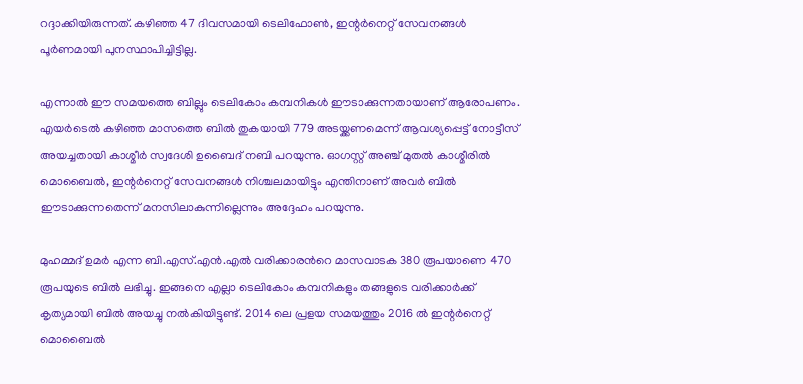റദ്ദാക്കിയിരുന്നത്. കഴിഞ്ഞ 47 ദിവസമായി ടെലിഫോണ്‍, ഇന്റര്‍നെറ്റ് സേവനങ്ങള്‍ പൂര്‍ണമായി പുനസ്ഥാപിച്ചിട്ടില്ല.

എന്നാല്‍ ഈ സമയത്തെ ബില്ലും ടെലികോം കമ്പനികള്‍ ഈടാക്കുന്നതായാണ് ആരോപണം. എയര്‍ടെല്‍ കഴിഞ്ഞ മാസത്തെ ബില്‍ തുകയായി 779 അടയ്ക്കണമെന്ന് ആവശ്യപ്പെട്ട് നോട്ടീസ് അയച്ചതായി കാശ്മീര്‍ സ്വദേശി ഉബൈദ് നബി പറയുന്നു. ഓഗസ്റ്റ് അഞ്ച് മുതല്‍ കാശ്മീരില്‍ മൊബൈല്‍, ഇന്റര്‍നെറ്റ് സേവനങ്ങള്‍ നിശ്ചലമായിട്ടും എന്തിനാണ് അവര്‍ ബില്‍ ഈടാക്കുന്നതെന്ന് മനസിലാകുന്നില്ലെന്നും അദ്ദേഹം പറയുന്നു.

മുഹമ്മദ് ഉമര്‍ എന്ന ബി.എസ്.എന്‍.എല്‍ വരിക്കാരന്‍റെ മാസവാടക 380 രൂപയാണെ 470 രൂപയുടെ ബില്‍ ലഭിച്ചു. ഇങ്ങനെ എല്ലാ ടെലികോം കമ്പനികളും തങ്ങളുടെ വരിക്കാര്‍ക്ക് കൃത്യമായി ബില്‍ അയച്ചു നല്‍കിയിട്ടുണ്ട്. 2014 ലെ പ്രളയ സമയത്തും 2016 ല്‍ ഇന്റര്‍നെറ്റ് മൊബൈല്‍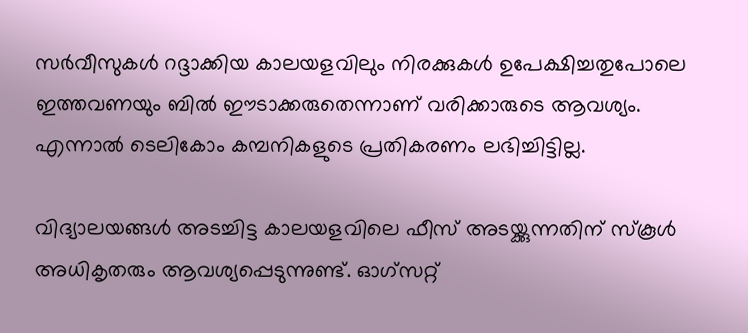സര്‍വീസുകള്‍ റദ്ദാക്കിയ കാലയളവിലും നിരക്കുകള്‍ ഉപേക്ഷിച്ചതുപോലെ ഇത്തവണയും ബില്‍ ഈടാക്കരുതെന്നാണ് വരിക്കാരുടെ ആവശ്യം. എന്നാല്‍ ടെലികോം കമ്പനികളുടെ പ്രതികരണം ലഭിച്ചിട്ടില്ല.

വിദ്യാലയങ്ങള്‍ അടച്ചിട്ട കാലയളവിലെ ഫീസ് അടയ്ക്കുന്നതിന് സ്‌കൂള്‍ അധികൃതരും ആവശ്യപ്പെടുന്നുണ്ട്. ഓഗ്‌സറ്റ്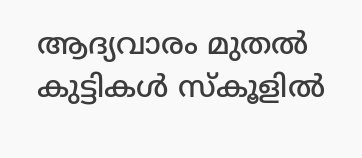ആദ്യവാരം മുതല്‍ കുട്ടികള്‍ സ്‌കൂളില്‍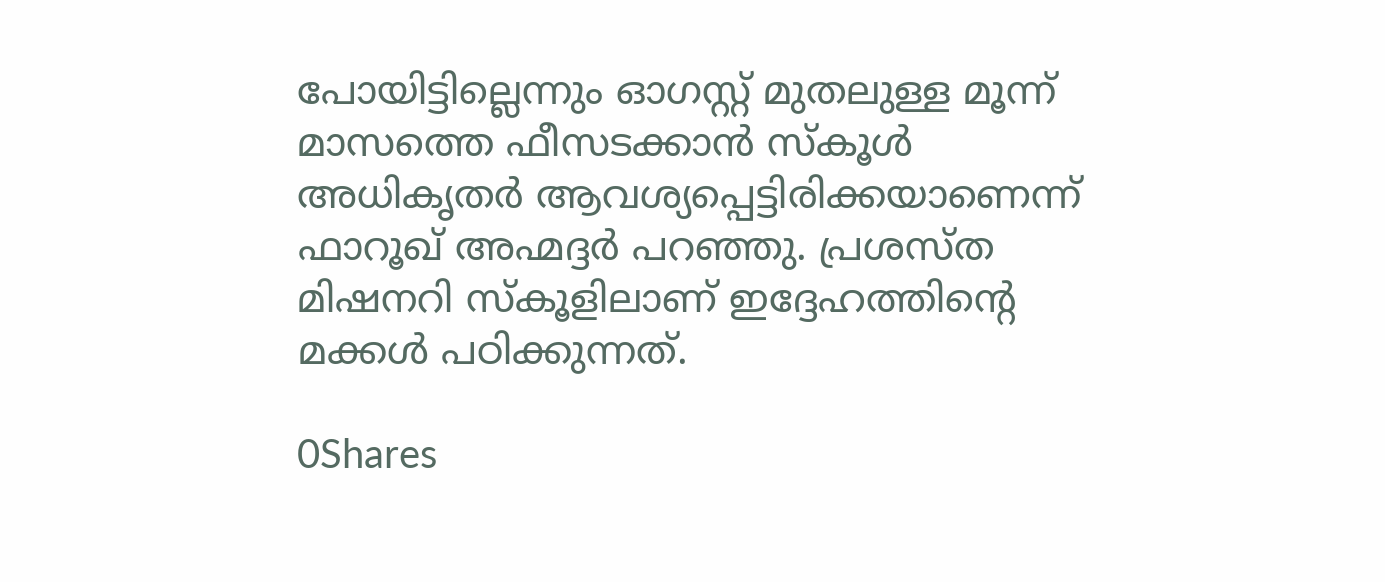പോയിട്ടില്ലെന്നും ഓഗസ്റ്റ് മുതലുള്ള മൂന്ന് മാസത്തെ ഫീസടക്കാന്‍ സ്‌കൂള്‍ അധികൃതര്‍ ആവശ്യപ്പെട്ടിരിക്കയാണെന്ന് ഫാറൂഖ് അഹ്മദ്ദര്‍ പറഞ്ഞു. പ്രശസ്ത മിഷനറി സ്‌കൂളിലാണ് ഇദ്ദേഹത്തിന്‍റെ മക്കള്‍ പഠിക്കുന്നത്.

0Shares